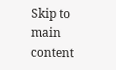Skip to main content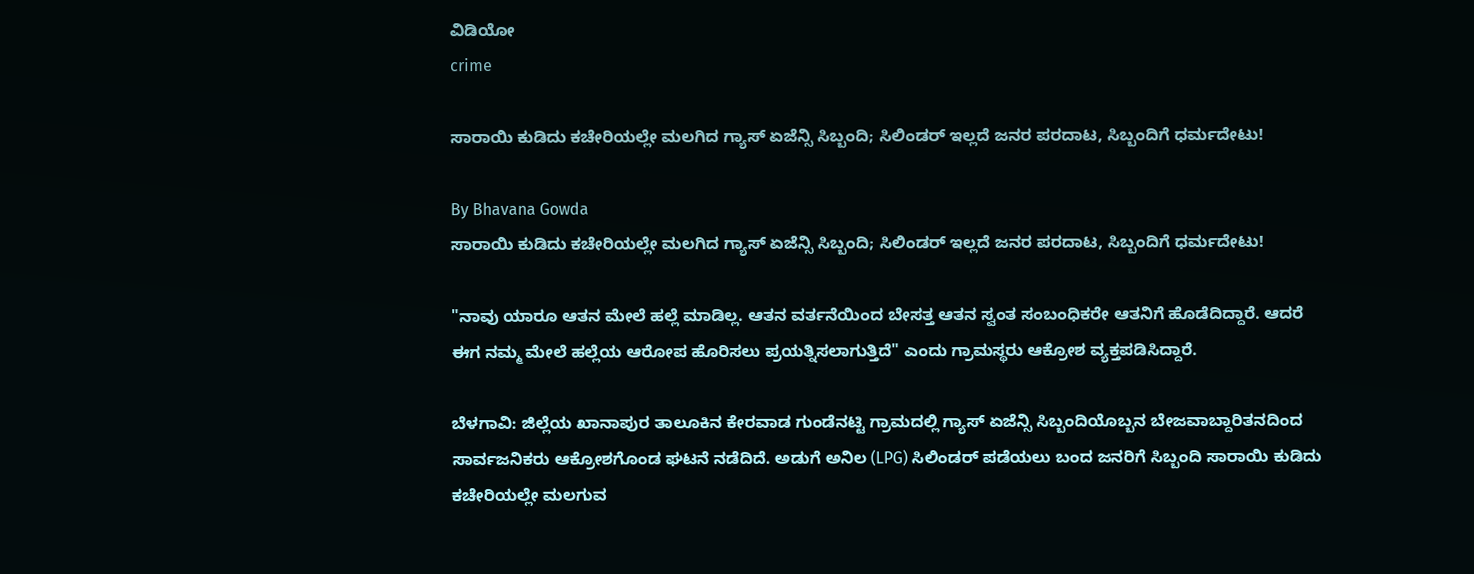ವಿಡಿಯೋ
crime

ಸಾರಾಯಿ ಕುಡಿದು ಕಚೇರಿಯಲ್ಲೇ ಮಲಗಿದ ಗ್ಯಾಸ್ ಏಜೆನ್ಸಿ ಸಿಬ್ಬಂದಿ; ಸಿಲಿಂಡರ್ ಇಲ್ಲದೆ ಜನರ ಪರದಾಟ, ಸಿಬ್ಬಂದಿಗೆ ಧರ್ಮದೇಟು!

By Bhavana Gowda
ಸಾರಾಯಿ ಕುಡಿದು ಕಚೇರಿಯಲ್ಲೇ ಮಲಗಿದ ಗ್ಯಾಸ್ ಏಜೆನ್ಸಿ ಸಿಬ್ಬಂದಿ; ಸಿಲಿಂಡರ್ ಇಲ್ಲದೆ ಜನರ ಪರದಾಟ, ಸಿಬ್ಬಂದಿಗೆ ಧರ್ಮದೇಟು!

"ನಾವು ಯಾರೂ ಆತನ ಮೇಲೆ ಹಲ್ಲೆ ಮಾಡಿಲ್ಲ. ಆತನ ವರ್ತನೆಯಿಂದ ಬೇಸತ್ತ ಆತನ ಸ್ವಂತ ಸಂಬಂಧಿಕರೇ ಆತನಿಗೆ ಹೊಡೆದಿದ್ದಾರೆ. ಆದರೆ ಈಗ ನಮ್ಮ ಮೇಲೆ ಹಲ್ಲೆಯ ಆರೋಪ ಹೊರಿಸಲು ಪ್ರಯತ್ನಿಸಲಾಗುತ್ತಿದೆ" ಎಂದು ಗ್ರಾಮಸ್ಥರು ಆಕ್ರೋಶ ವ್ಯಕ್ತಪಡಿಸಿದ್ದಾರೆ.

ಬೆಳಗಾವಿ: ಜಿಲ್ಲೆಯ ಖಾನಾಪುರ ತಾಲೂಕಿನ ಕೇರವಾಡ ಗುಂಡೆನಟ್ಟಿ ಗ್ರಾಮದಲ್ಲಿ ಗ್ಯಾಸ್ ಏಜೆನ್ಸಿ ಸಿಬ್ಬಂದಿಯೊಬ್ಬನ ಬೇಜವಾಬ್ದಾರಿತನದಿಂದ ಸಾರ್ವಜನಿಕರು ಆಕ್ರೋಶಗೊಂಡ ಘಟನೆ ನಡೆದಿದೆ. ಅಡುಗೆ ಅನಿಲ (LPG) ಸಿಲಿಂಡರ್ ಪಡೆಯಲು ಬಂದ ಜನರಿಗೆ ಸಿಬ್ಬಂದಿ ಸಾರಾಯಿ ಕುಡಿದು ಕಚೇರಿಯಲ್ಲೇ ಮಲಗುವ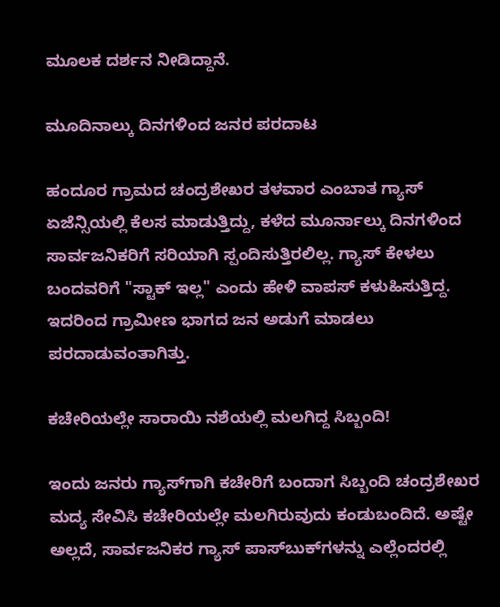ಮೂಲಕ ದರ್ಶನ ನೀಡಿದ್ದಾನೆ.

ಮೂದಿನಾಲ್ಕು ದಿನಗಳಿಂದ ಜನರ ಪರದಾಟ

ಹಂದೂರ ಗ್ರಾಮದ ಚಂದ್ರಶೇಖರ ತಳವಾರ ಎಂಬಾತ ಗ್ಯಾಸ್ ಏಜೆನ್ಸಿಯಲ್ಲಿ ಕೆಲಸ ಮಾಡುತ್ತಿದ್ದು, ಕಳೆದ ಮೂರ್ನಾಲ್ಕು ದಿನಗಳಿಂದ ಸಾರ್ವಜನಿಕರಿಗೆ ಸರಿಯಾಗಿ ಸ್ಪಂದಿಸುತ್ತಿರಲಿಲ್ಲ. ಗ್ಯಾಸ್ ಕೇಳಲು ಬಂದವರಿಗೆ "ಸ್ಟಾಕ್ ಇಲ್ಲ" ಎಂದು ಹೇಳಿ ವಾಪಸ್ ಕಳುಹಿಸುತ್ತಿದ್ದ. ಇದರಿಂದ ಗ್ರಾಮೀಣ ಭಾಗದ ಜನ ಅಡುಗೆ ಮಾಡಲು ಪರದಾಡುವಂತಾಗಿತ್ತು.

ಕಚೇರಿಯಲ್ಲೇ ಸಾರಾಯಿ ನಶೆಯಲ್ಲಿ ಮಲಗಿದ್ದ ಸಿಬ್ಬಂದಿ!

ಇಂದು ಜನರು ಗ್ಯಾಸ್‌ಗಾಗಿ ಕಚೇರಿಗೆ ಬಂದಾಗ ಸಿಬ್ಬಂದಿ ಚಂದ್ರಶೇಖರ ಮದ್ಯ ಸೇವಿಸಿ ಕಚೇರಿಯಲ್ಲೇ ಮಲಗಿರುವುದು ಕಂಡುಬಂದಿದೆ. ಅಷ್ಟೇ ಅಲ್ಲದೆ, ಸಾರ್ವಜನಿಕರ ಗ್ಯಾಸ್ ಪಾಸ್‌ಬುಕ್‌ಗಳನ್ನು ಎಲ್ಲೆಂದರಲ್ಲಿ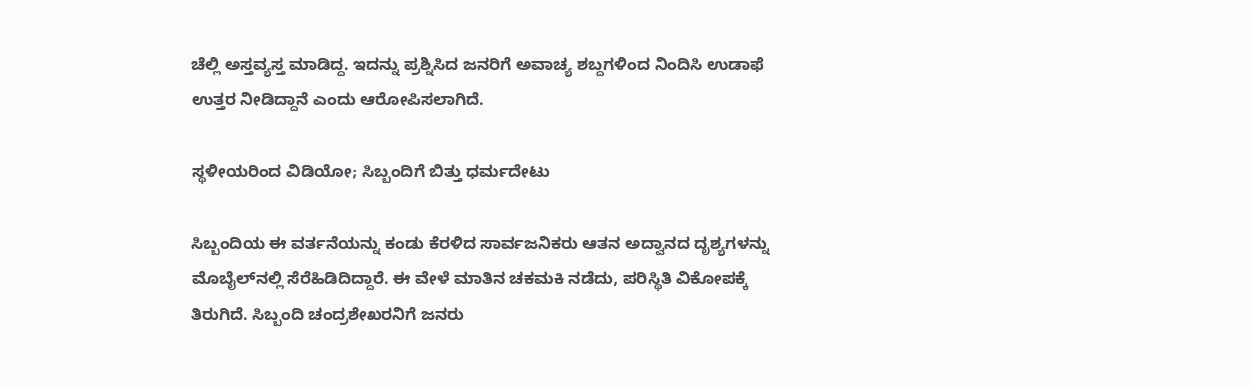ಚೆಲ್ಲಿ ಅಸ್ತವ್ಯಸ್ತ ಮಾಡಿದ್ದ. ಇದನ್ನು ಪ್ರಶ್ನಿಸಿದ ಜನರಿಗೆ ಅವಾಚ್ಯ ಶಬ್ದಗಳಿಂದ ನಿಂದಿಸಿ ಉಡಾಫೆ ಉತ್ತರ ನೀಡಿದ್ದಾನೆ ಎಂದು ಆರೋಪಿಸಲಾಗಿದೆ.

ಸ್ಥಳೀಯರಿಂದ ವಿಡಿಯೋ; ಸಿಬ್ಬಂದಿಗೆ ಬಿತ್ತು ಧರ್ಮದೇಟು

ಸಿಬ್ಬಂದಿಯ ಈ ವರ್ತನೆಯನ್ನು ಕಂಡು ಕೆರಳಿದ ಸಾರ್ವಜನಿಕರು ಆತನ ಅದ್ವಾನದ ದೃಶ್ಯಗಳನ್ನು ಮೊಬೈಲ್‌ನಲ್ಲಿ ಸೆರೆಹಿಡಿದಿದ್ದಾರೆ. ಈ ವೇಳೆ ಮಾತಿನ ಚಕಮಕಿ ನಡೆದು, ಪರಿಸ್ಥಿತಿ ವಿಕೋಪಕ್ಕೆ ತಿರುಗಿದೆ. ಸಿಬ್ಬಂದಿ ಚಂದ್ರಶೇಖರನಿಗೆ ಜನರು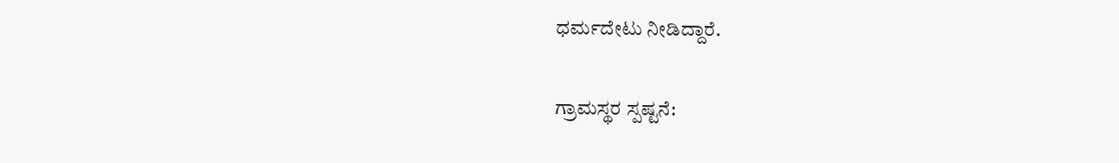ಧರ್ಮದೇಟು ನೀಡಿದ್ದಾರೆ.

ಗ್ರಾಮಸ್ಥರ ಸ್ಪಷ್ಟನೆ: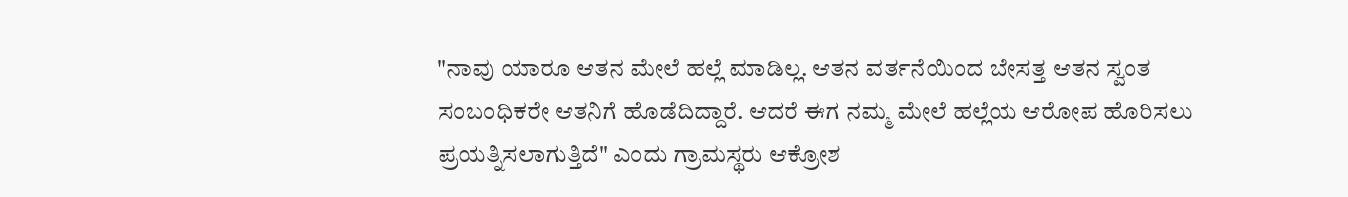"ನಾವು ಯಾರೂ ಆತನ ಮೇಲೆ ಹಲ್ಲೆ ಮಾಡಿಲ್ಲ. ಆತನ ವರ್ತನೆಯಿಂದ ಬೇಸತ್ತ ಆತನ ಸ್ವಂತ ಸಂಬಂಧಿಕರೇ ಆತನಿಗೆ ಹೊಡೆದಿದ್ದಾರೆ. ಆದರೆ ಈಗ ನಮ್ಮ ಮೇಲೆ ಹಲ್ಲೆಯ ಆರೋಪ ಹೊರಿಸಲು ಪ್ರಯತ್ನಿಸಲಾಗುತ್ತಿದೆ" ಎಂದು ಗ್ರಾಮಸ್ಥರು ಆಕ್ರೋಶ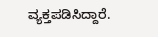ವ್ಯಕ್ತಪಡಿಸಿದ್ದಾರೆ.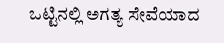ಒಟ್ಟಿನಲ್ಲಿ ಅಗತ್ಯ ಸೇವೆಯಾದ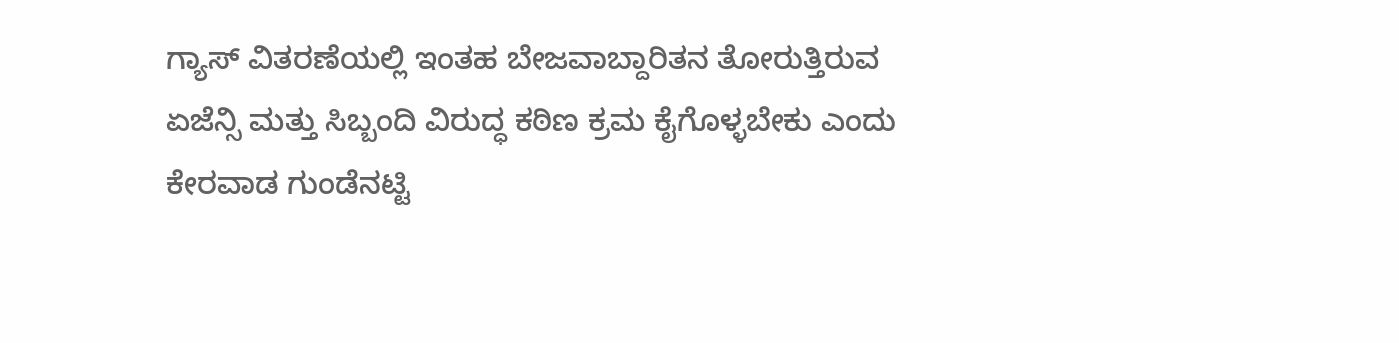ಗ್ಯಾಸ್ ವಿತರಣೆಯಲ್ಲಿ ಇಂತಹ ಬೇಜವಾಬ್ದಾರಿತನ ತೋರುತ್ತಿರುವ ಏಜೆನ್ಸಿ ಮತ್ತು ಸಿಬ್ಬಂದಿ ವಿರುದ್ಧ ಕಠಿಣ ಕ್ರಮ ಕೈಗೊಳ್ಳಬೇಕು ಎಂದು ಕೇರವಾಡ ಗುಂಡೆನಟ್ಟಿ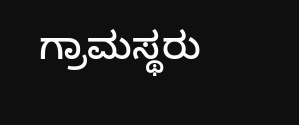ಗ್ರಾಮಸ್ಥರು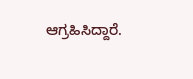ಆಗ್ರಹಿಸಿದ್ದಾರೆ.